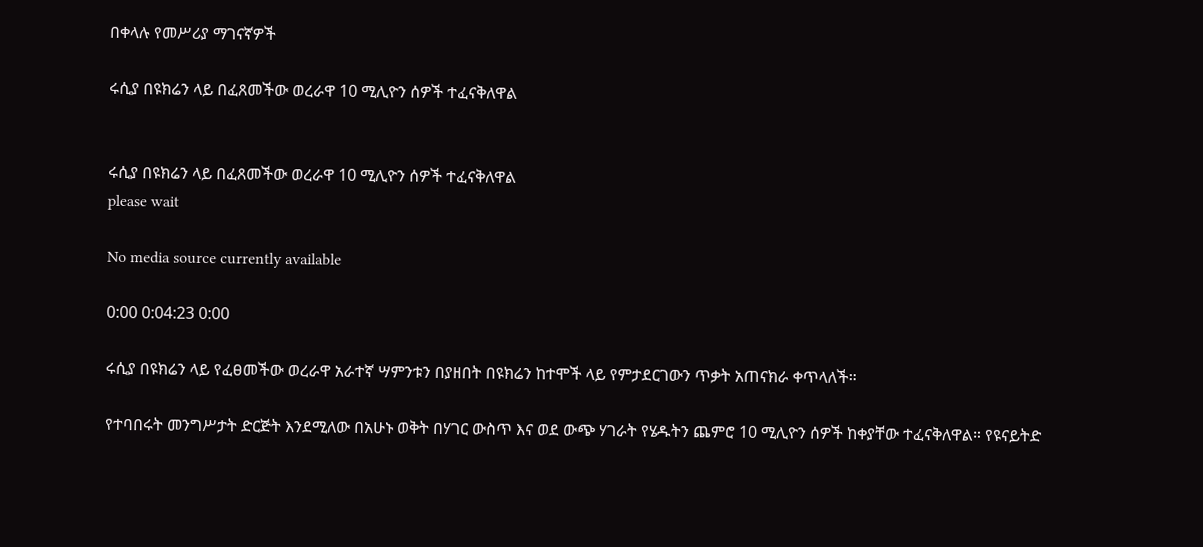በቀላሉ የመሥሪያ ማገናኛዎች

ሩሲያ በዩክሬን ላይ በፈጸመችው ወረራዋ 10 ሚሊዮን ሰዎች ተፈናቅለዋል


ሩሲያ በዩክሬን ላይ በፈጸመችው ወረራዋ 10 ሚሊዮን ሰዎች ተፈናቅለዋል
please wait

No media source currently available

0:00 0:04:23 0:00

ሩሲያ በዩክሬን ላይ የፈፀመችው ወረራዋ አራተኛ ሣምንቱን በያዘበት በዩክሬን ከተሞች ላይ የምታደርገውን ጥቃት አጠናክራ ቀጥላለች።

የተባበሩት መንግሥታት ድርጅት እንደሚለው በአሁኑ ወቅት በሃገር ውስጥ እና ወደ ውጭ ሃገራት የሄዱትን ጨምሮ 10 ሚሊዮን ሰዎች ከቀያቸው ተፈናቅለዋል። የዩናይትድ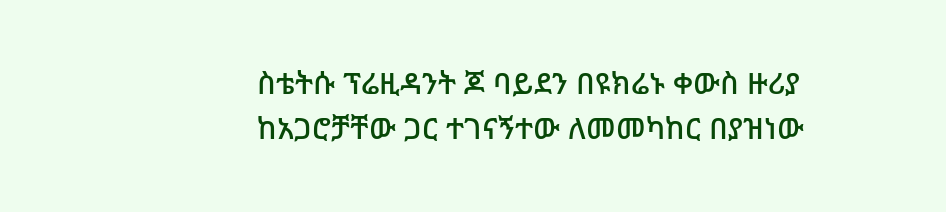ስቴትሱ ፕሬዚዳንት ጆ ባይደን በዩክሬኑ ቀውስ ዙሪያ ከአጋሮቻቸው ጋር ተገናኝተው ለመመካከር በያዝነው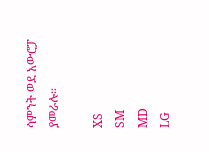ሳምንት ወደ አውሮፓ ያመራሉ።

XS
SM
MD
LG